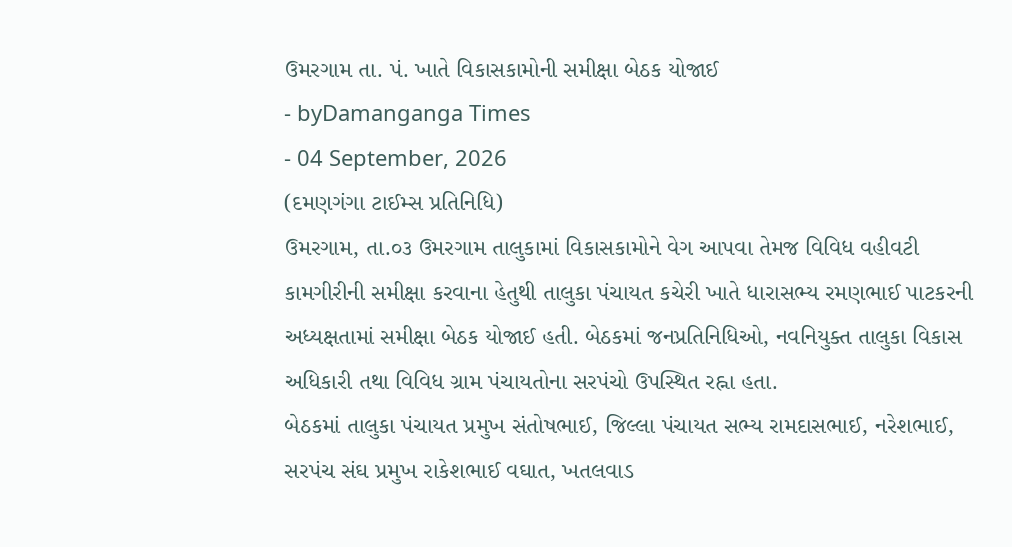ઉમરગામ તા. પં. ખાતે વિકાસકામોની સમીક્ષા બેઠક યોજાઈ
- byDamanganga Times
- 04 September, 2026
(દમણગંગા ટાઈમ્સ પ્રતિનિધિ)
ઉમરગામ, તા.૦૩ ઉમરગામ તાલુકામાં વિકાસકામોને વેગ આપવા તેમજ વિવિધ વહીવટી કામગીરીની સમીક્ષા કરવાના હેતુથી તાલુકા પંચાયત કચેરી ખાતે ધારાસભ્ય રમણભાઈ પાટકરની અધ્યક્ષતામાં સમીક્ષા બેઠક યોજાઈ હતી. બેઠકમાં જનપ્રતિનિધિઓ, નવનિયુક્ત તાલુકા વિકાસ અધિકારી તથા વિવિધ ગ્રામ પંચાયતોના સરપંચો ઉપસ્થિત રહ્ના હતા.
બેઠકમાં તાલુકા પંચાયત પ્રમુખ સંતોષભાઈ, જિલ્લા પંચાયત સભ્ય રામદાસભાઈ, નરેશભાઈ, સરપંચ સંઘ પ્રમુખ રાકેશભાઈ વઘાત, ખતલવાડ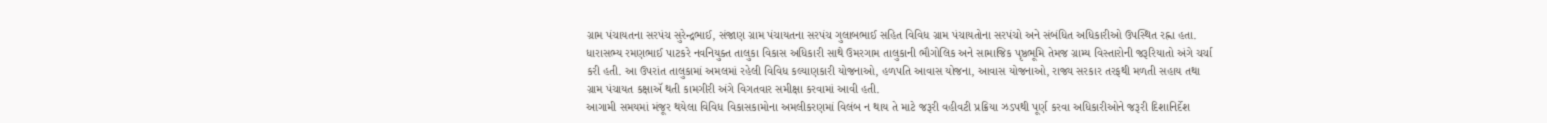ગ્રામ પંચાયતના સરપંચ સુરેન્દ્રભાઈ, સંજાણ ગ્રામ પંચાયતના સરપંચ ગુલાબભાઈ સહિત વિવિધ ગ્રામ પંચાયતોના સરપંચો અને સંબંધિત અધિકારીઓ ઉપસ્થિત રહ્ના હતા.
ધારાસભ્ય રમણભાઈ પાટકરે નવનિયુક્ત તાલુકા વિકાસ અધિકારી સાથે ઉમરગામ તાલુકાની ભૌગોલિક અને સામાજિક પૃષ્ઠભૂમિ તેમજ ગ્રામ્ય વિસ્તારોની જરૂરિયાતો અંગે ચર્ચા કરી હતી. આ ઉપરાંત તાલુકામાં અમલમાં રહેલી વિવિધ કલ્યાણકારી યોજનાઓ, હળપતિ આવાસ યોજના, આવાસ યોજનાઓ, રાજ્ય સરકાર તરફથી મળતી સહાય તથા ગ્રામ પંચાયત કક્ષાઍ થતી કામગીરી અંગે વિગતવાર સમીક્ષા કરવામાં આવી હતી.
આગામી સમયમાં મંજૂર થયેલા વિવિધ વિકાસકામોના અમલીકરણમાં વિલંબ ન થાય તે માટે જરૂરી વહીવટી પ્રક્રિયા ઝડપથી પૂર્ણ કરવા અધિકારીઓને જરૂરી દિશાનિર્દેશ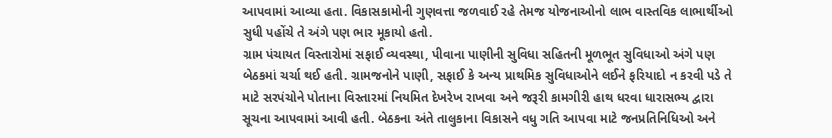આપવામાં આવ્યા હતા. વિકાસકામોની ગુણવત્તા જળવાઈ રહે તેમજ યોજનાઓનો લાભ વાસ્તવિક લાભાર્થીઓ સુધી પહોંચે તે અંગે પણ ભાર મૂકાયો હતો.
ગ્રામ પંચાયત વિસ્તારોમાં સફાઈ વ્યવસ્થા, પીવાના પાણીની સુવિધા સહિતની મૂળભૂત સુવિધાઓ અંગે પણ બેઠકમાં ચર્ચા થઈ હતી. ગ્રામજનોને પાણી, સફાઈ કે અન્ય પ્રાથમિક સુવિધાઓને લઈને ફરિયાદો ન કરવી પડે તે માટે સરપંચોને પોતાના વિસ્તારમાં નિયમિત દેખરેખ રાખવા અને જરૂરી કામગીરી હાથ ધરવા ધારાસભ્ય દ્વારા સૂચના આપવામાં આવી હતી. બેઠકના અંતે તાલુકાના વિકાસને વધુ ગતિ આપવા માટે જનપ્રતિનિધિઓ અને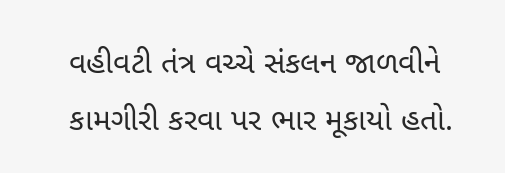વહીવટી તંત્ર વચ્ચે સંકલન જાળવીને કામગીરી કરવા પર ભાર મૂકાયો હતો.